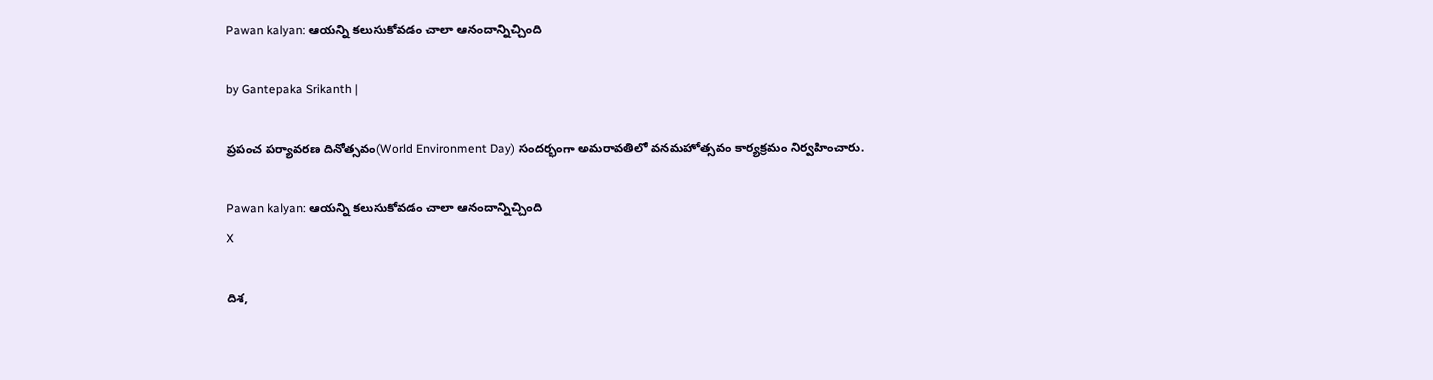Pawan kalyan: ఆయన్ని కలుసుకోవడం చాలా ఆనందాన్నిచ్చింది

by Gantepaka Srikanth |

ప్రపంచ పర్యావరణ దినోత్సవం(World Environment Day) సందర్భంగా అమరావతిలో వనమహోత్సవం కార్యక్రమం నిర్వహించారు.

Pawan kalyan: ఆయన్ని కలుసుకోవడం చాలా ఆనందాన్నిచ్చింది
X

దిశ,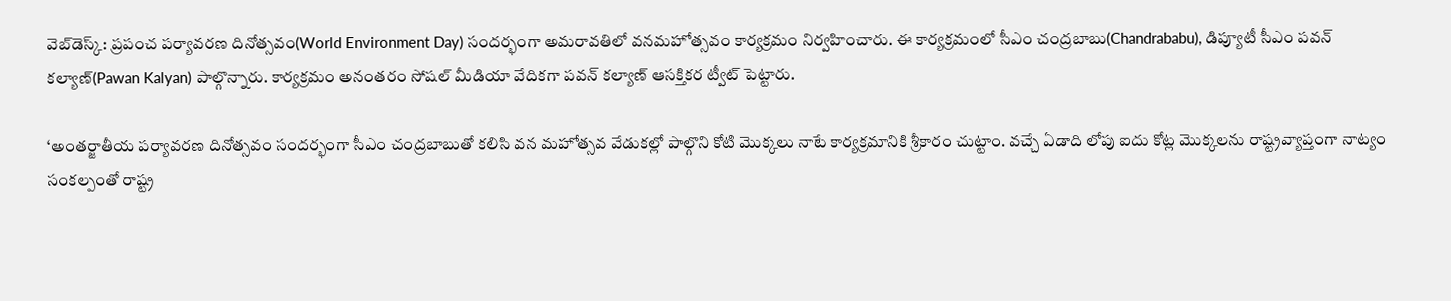వెబ్‌డెస్క్: ప్రపంచ పర్యావరణ దినోత్సవం(World Environment Day) సందర్భంగా అమరావతిలో వనమహోత్సవం కార్యక్రమం నిర్వహించారు. ఈ కార్యక్రమంలో సీఎం చంద్రబాబు(Chandrababu), డిప్యూటీ సీఎం పవన్ కల్యాణ్(Pawan Kalyan) పాల్గొన్నారు. కార్యక్రమం అనంతరం సోషల్ మీడియా వేదికగా పవన్ కల్యాణ్ ఆసక్తికర ట్వీట్ పెట్టారు.

‘అంతర్జాతీయ పర్యావరణ దినోత్సవం సందర్భంగా సీఎం చంద్రబాబుతో కలిసి వన మహోత్సవ వేడుకల్లో పాల్గొని కోటి మొక్కలు నాటే కార్యక్రమానికి శ్రీకారం చుట్టాం. వచ్చే ఏడాది లోపు ఐదు కోట్ల మొక్కలను రాష్ట్రవ్యాప్తంగా నాట్యం సంకల్పంతో రాష్ట్ర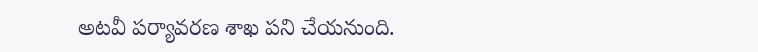అటవీ పర్యావరణ శాఖ పని చేయనుంది.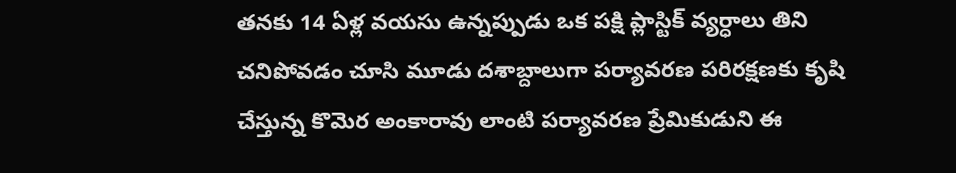తనకు 14 ఏళ్ల వయసు ఉన్నప్పుడు ఒక పక్షి ప్లాస్టిక్ వ్యర్ధాలు తిని చనిపోవడం చూసి మూడు దశాబ్దాలుగా పర్యావరణ పరిరక్షణకు కృషి చేస్తున్న కొమెర అంకారావు లాంటి పర్యావరణ ప్రేమికుడుని ఈ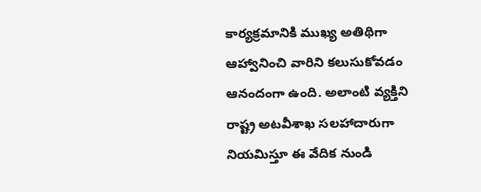కార్యక్రమానికి ముఖ్య అతిథిగా ఆహ్వానించి వారిని కలుసుకోవడం ఆనందంగా ఉంది. అలాంటి వ్యక్తిని రాష్ట్ర అటవీశాఖ సలహాదారుగా నియమిస్తూ ఈ వేదిక నుండి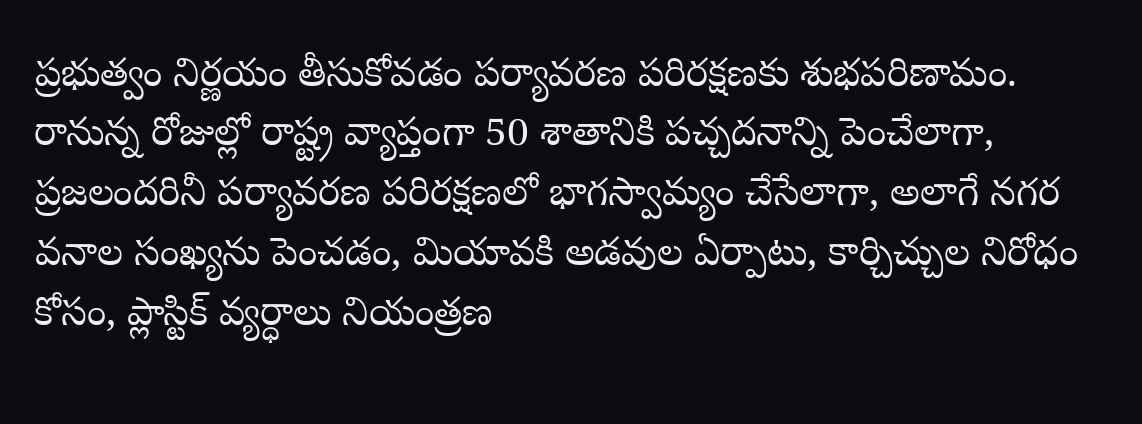ప్రభుత్వం నిర్ణయం తీసుకోవడం పర్యావరణ పరిరక్షణకు శుభపరిణామం. రానున్న రోజుల్లో రాష్ట్ర వ్యాప్తంగా 50 శాతానికి పచ్చదనాన్ని పెంచేలాగా, ప్రజలందరినీ పర్యావరణ పరిరక్షణలో భాగస్వామ్యం చేసేలాగా, అలాగే నగర వనాల సంఖ్యను పెంచడం, మియావకి అడవుల ఏర్పాటు, కార్చిచ్చుల నిరోధం కోసం, ప్లాస్టిక్ వ్యర్ధాలు నియంత్రణ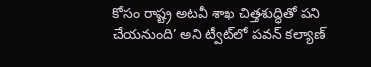కోసం రాష్ట్ర అటవీ శాఖ చిత్తశుద్ధితో పని చేయనుంది’ అని ట్వీట్‌లో పవన్ కల్యాణ్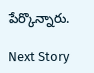పేర్కొన్నారు.

Next Story